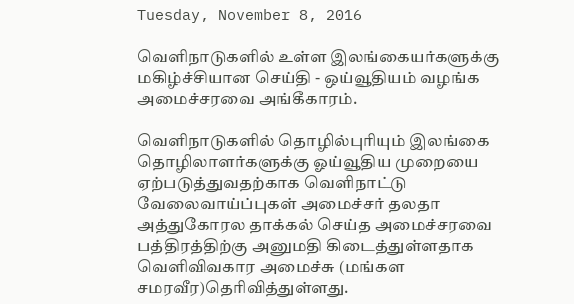Tuesday, November 8, 2016

வெளிநாடுகளில் உள்ள இலங்கையர்களுக்கு மகிழ்ச்சியான செய்தி - ஒய்வூதியம் வழங்க அமைச்சரவை அங்கீகாரம்.

வெளிநாடுகளில் தொழில்புரியும் இலங்கை தொழிலாளர்களுக்கு ஓய்வூதிய முறையை ஏற்படுத்துவதற்காக வெளிநாட்டு வேலைவாய்ப்புகள் அமைச்சர் தலதா அத்துகோரல தாக்கல் செய்த அமைச்சரவை பத்திரத்திற்கு அனுமதி கிடைத்துள்ளதாக வெளிவிவகார அமைச்சு (மங்கள சமரவீர)தெரிவித்துள்ளது.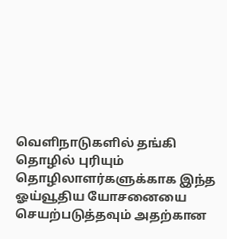வெளிநாடுகளில் தங்கி தொழில் புரியும் தொழிலாளர்களுக்காக இந்த ஓய்வூதிய யோசனையை செயற்படுத்தவும் அதற்கான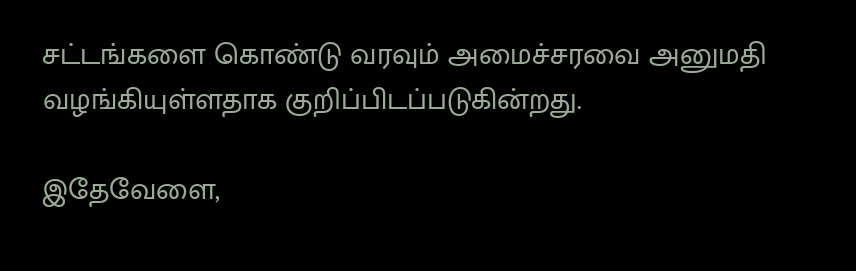சட்டங்களை கொண்டு வரவும் அமைச்சரவை அனுமதி வழங்கியுள்ளதாக குறிப்பிடப்படுகின்றது.

இதேவேளை,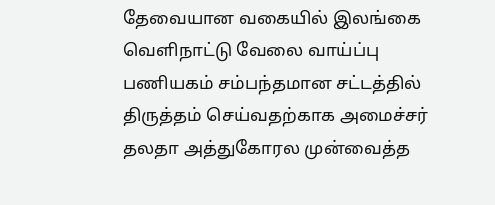தேவையான வகையில் இலங்கை வெளிநாட்டு வேலை வாய்ப்பு பணியகம் சம்பந்தமான சட்டத்தில் திருத்தம் செய்வதற்காக அமைச்சர் தலதா அத்துகோரல முன்வைத்த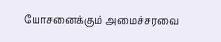யோசனைக்கும் அமைச்சரவை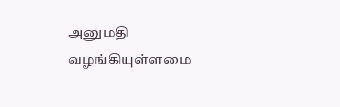அனுமதி வழங்கியுள்ளமை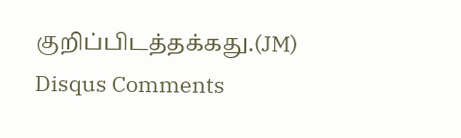குறிப்பிடத்தக்கது.(JM)
Disqus Comments